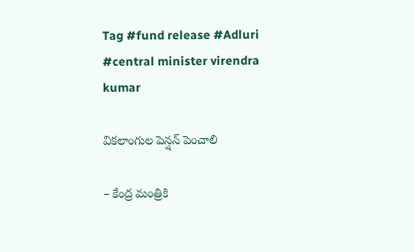Tag #fund release #Adluri #central minister virendra kumar

వికలాంగుల పెన్షన్‌ పెంచాలి

– కేంద్ర మంత్రికి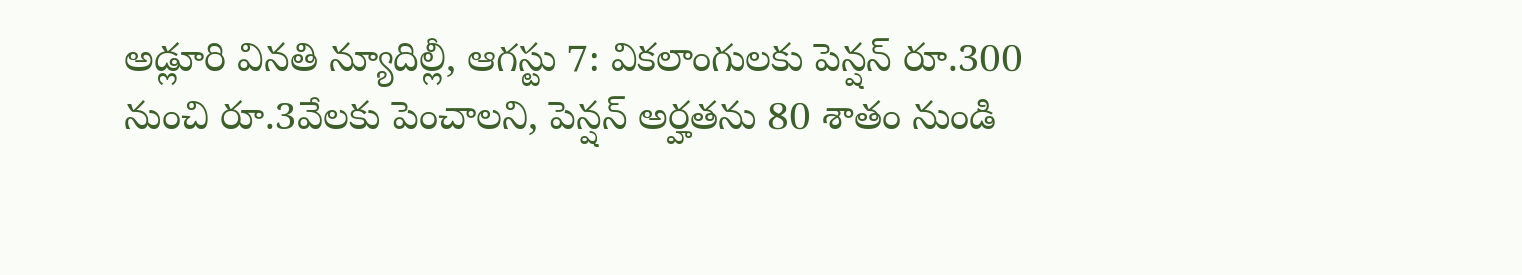అడ్లూరి వినతి న్యూదిల్లీ, ఆగస్టు 7: వికలాంగులకు పెన్షన్‌ రూ.300 నుంచి రూ.3వేలకు పెంచాలని, పెన్షన్‌ అర్హతను 80 శాతం నుండి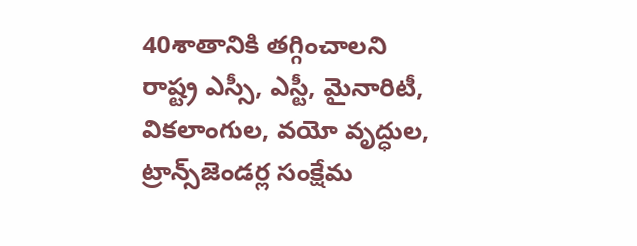40శాతానికి తగ్గించాలని రాష్ట్ర ఎస్సీ, ఎస్టీ, మైనారిటీ, వికలాంగుల, వయో వృద్ధుల, ట్రాన్స్‌జెండర్ల సంక్షేమ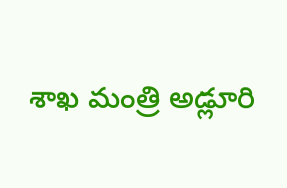శాఖ మంత్రి అడ్లూరి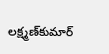లక్ష్మణ్‌కుమార్‌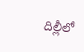దిల్లీలో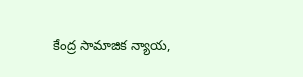కేంద్ర సామాజిక న్యాయ,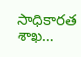సాధికారత శాఖ…